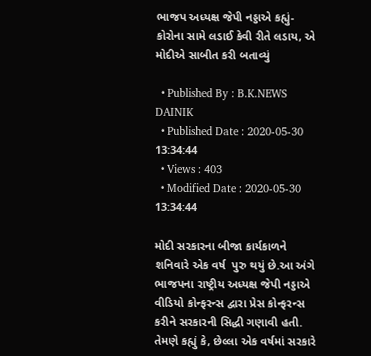ભાજપ અધ્યક્ષ જેપી નડ્ડાએ કહ્યું- કોરોના સામે લડાઈ કેવી રીતે લડાય, એ મોદીએ સાબીત કરી બતાવ્યું

  • Published By : B.K.NEWS DAINIK
  • Published Date : 2020-05-30 13:34:44
  • Views : 403
  • Modified Date : 2020-05-30 13:34:44

મોદી સરકારના બીજા કાર્યકાળને શનિવારે એક વર્ષ  પુરુ થયું છે.આ અંગે ભાજપના રાષ્ટ્રીય અધ્યક્ષ જેપી નડ્ડાએ વીડિયો કોન્ફરન્સ દ્વારા પ્રેસ કોન્ફરન્સ કરીને સરકારની સિદ્ધી ગણાવી હતી. તેમણે કહ્યું કે, છેલ્લા એક વર્ષમાં સરકારે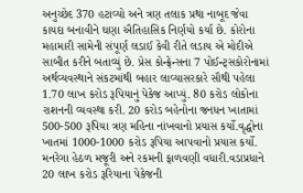અનુચ્છેદ 370 હટાવ્યો અને ત્રણ તલાક પ્રથા નાબૂદ જેવા કાયદા બનાવીને ઘણા ઐતિહાસિક નિર્ણયો કર્યા છે. કોરોના મહામારી સામેની સંપૂર્ણ લડાઈ કેવી રીતે લડાય એ મોદીએ સાબીત કરીને બતાવ્યું છે. પ્રેસ કોન્ફ્રેન્સના 7 પોઈન્ટ્સકોરોનામાં અર્થવ્યવસ્થાને સંકટમાંથી બહાર લાવ્યાસરકારે સૌથી પહેલા 1.70 લાખ કરોડ રૂપિયાનું પેકેજ આપ્યું. 80 કરોડ લોકોના રાશનની વ્યવસ્થા કરી. 20 કરોડ બહેનોના જનધન ખાતામાં 500-500 રૂપિયા ત્રણ મહિના નાંખવાનો પ્રયાસ કર્યો.વૃદ્ધોના ખાતમાં 1000-1000 કરોડ રૂપિયા આપવાનો પ્રયાસ કર્યો. મનરેગા હેઠળ મજૂરી અને રકમની ફાળવણી વધારી.વડાપ્રધાને 20 લાખ કરોડ રૂરિયાના પેકેજની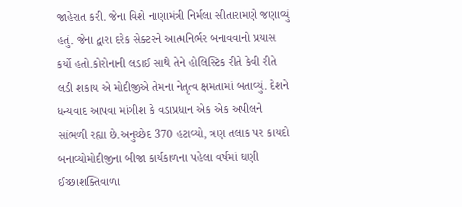જાહેરાત કરી. જેના વિશે નાણામંત્રી નિર્મલા સીતારામણે જણાવ્યું હતું. જેના દ્વારા દરેક સેક્ટરને આત્મનિર્ભર બનાવવાનો પ્રયાસ કર્યો હતો.કોરોનાની લડાઈ સાથે તેને હોલિસ્ટિક રીતે કેવી રીતે લડી શકાય એ મોદીજીએ તેમના નેતૃત્વ ક્ષમતામાં બતાવ્યું. દેશને ધન્યવાદ આપવા માંગીશ કે વડાપ્રધાન એક એક અપીલને સાંભળી રહ્યા છે.અનુચ્છેદ 370 હટાવ્યો, ત્રણ તલાક પર કાયદો બનાવ્યોમોદીજીના બીજા કાર્યકાળના પહેલા વર્ષમાં ઘણી ઈચ્છાશક્તિવાળા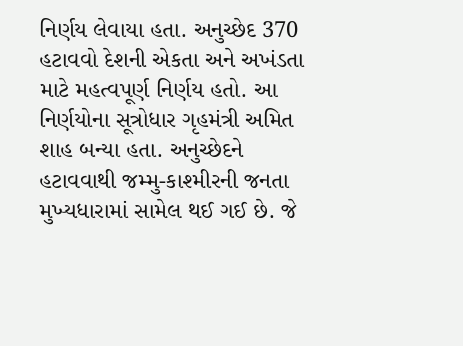નિર્ણય લેવાયા હતા. અનુચ્છેદ 370 હટાવવો દેશની એકતા અને અખંડતા માટે મહત્વપૂર્ણ નિર્ણય હતો. આ નિર્ણયોના સૂત્રોધાર ગૃહમંત્રી અમિત શાહ બન્યા હતા. અનુચ્છેદને હટાવવાથી જમ્મુ-કાશ્મીરની જનતા મુખ્યધારામાં સામેલ થઈ ગઈ છે. જે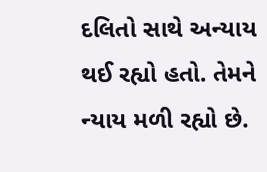દલિતો સાથે અન્યાય થઈ રહ્યો હતો. તેમને ન્યાય મળી રહ્યો છે.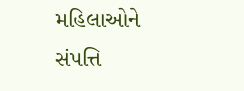મહિલાઓને સંપત્તિ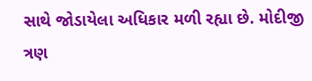સાથે જોડાયેલા અધિકાર મળી રહ્યા છે. મોદીજી ત્રણ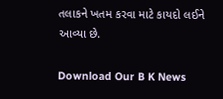તલાકને ખતમ કરવા માટે કાયદો લઈને આવ્યા છે.

Download Our B K News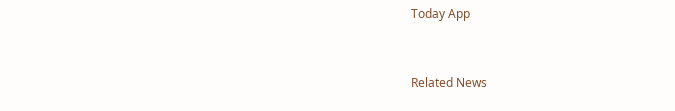Today App



Related News